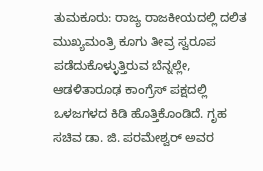ತುಮಕೂರು: ರಾಜ್ಯ ರಾಜಕೀಯದಲ್ಲಿ ದಲಿತ ಮುಖ್ಯಮಂತ್ರಿ ಕೂಗು ತೀವ್ರ ಸ್ವರೂಪ ಪಡೆದುಕೊಳ್ಳುತ್ತಿರುವ ಬೆನ್ನಲ್ಲೇ, ಆಡಳಿತಾರೂಢ ಕಾಂಗ್ರೆಸ್ ಪಕ್ಷದಲ್ಲಿ ಒಳಜಗಳದ ಕಿಡಿ ಹೊತ್ತಿಕೊಂಡಿದೆ. ಗೃಹ ಸಚಿವ ಡಾ. ಜಿ. ಪರಮೇಶ್ವರ್ ಅವರ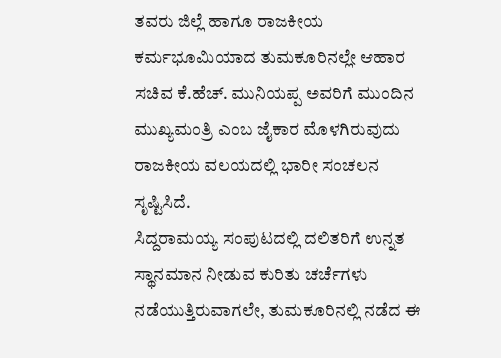ತವರು ಜಿಲ್ಲೆ ಹಾಗೂ ರಾಜಕೀಯ ಕರ್ಮಭೂಮಿಯಾದ ತುಮಕೂರಿನಲ್ಲೇ ಆಹಾರ ಸಚಿವ ಕೆ.ಹೆಚ್. ಮುನಿಯಪ್ಪ ಅವರಿಗೆ ಮುಂದಿನ ಮುಖ್ಯಮಂತ್ರಿ ಎಂಬ ಜೈಕಾರ ಮೊಳಗಿರುವುದು ರಾಜಕೀಯ ವಲಯದಲ್ಲಿ ಭಾರೀ ಸಂಚಲನ ಸೃಷ್ಟಿಸಿದೆ.
ಸಿದ್ದರಾಮಯ್ಯ ಸಂಪುಟದಲ್ಲಿ ದಲಿತರಿಗೆ ಉನ್ನತ ಸ್ಥಾನಮಾನ ನೀಡುವ ಕುರಿತು ಚರ್ಚೆಗಳು ನಡೆಯುತ್ತಿರುವಾಗಲೇ, ತುಮಕೂರಿನಲ್ಲಿ ನಡೆದ ಈ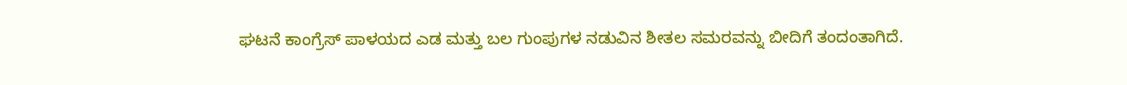ಘಟನೆ ಕಾಂಗ್ರೆಸ್ ಪಾಳಯದ ಎಡ ಮತ್ತು ಬಲ ಗುಂಪುಗಳ ನಡುವಿನ ಶೀತಲ ಸಮರವನ್ನು ಬೀದಿಗೆ ತಂದಂತಾಗಿದೆ.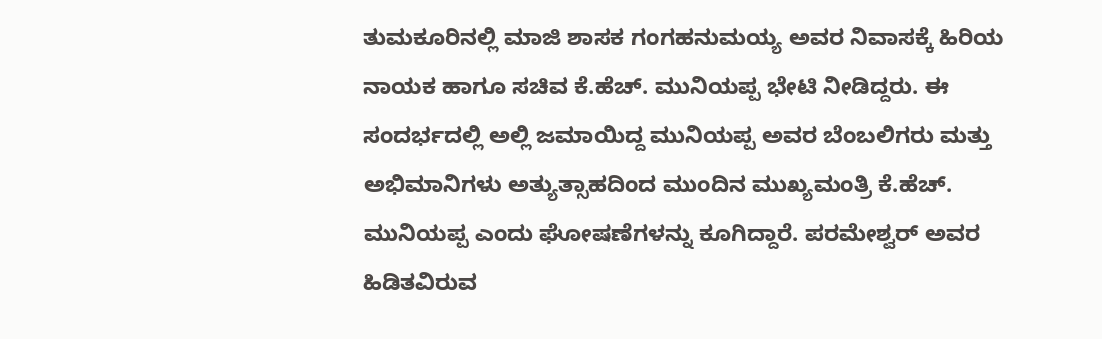ತುಮಕೂರಿನಲ್ಲಿ ಮಾಜಿ ಶಾಸಕ ಗಂಗಹನುಮಯ್ಯ ಅವರ ನಿವಾಸಕ್ಕೆ ಹಿರಿಯ ನಾಯಕ ಹಾಗೂ ಸಚಿವ ಕೆ.ಹೆಚ್. ಮುನಿಯಪ್ಪ ಭೇಟಿ ನೀಡಿದ್ದರು. ಈ ಸಂದರ್ಭದಲ್ಲಿ ಅಲ್ಲಿ ಜಮಾಯಿದ್ದ ಮುನಿಯಪ್ಪ ಅವರ ಬೆಂಬಲಿಗರು ಮತ್ತು ಅಭಿಮಾನಿಗಳು ಅತ್ಯುತ್ಸಾಹದಿಂದ ಮುಂದಿನ ಮುಖ್ಯಮಂತ್ರಿ ಕೆ.ಹೆಚ್. ಮುನಿಯಪ್ಪ ಎಂದು ಘೋಷಣೆಗಳನ್ನು ಕೂಗಿದ್ದಾರೆ. ಪರಮೇಶ್ವರ್ ಅವರ ಹಿಡಿತವಿರುವ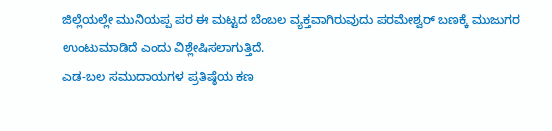ಜಿಲ್ಲೆಯಲ್ಲೇ ಮುನಿಯಪ್ಪ ಪರ ಈ ಮಟ್ಟದ ಬೆಂಬಲ ವ್ಯಕ್ತವಾಗಿರುವುದು ಪರಮೇಶ್ವರ್ ಬಣಕ್ಕೆ ಮುಜುಗರ ಉಂಟುಮಾಡಿದೆ ಎಂದು ವಿಶ್ಲೇಷಿಸಲಾಗುತ್ತಿದೆ.
ಎಡ-ಬಲ ಸಮುದಾಯಗಳ ಪ್ರತಿಷ್ಠೆಯ ಕಣ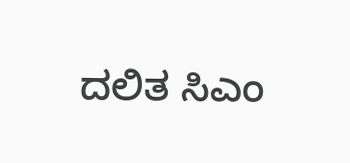ದಲಿತ ಸಿಎಂ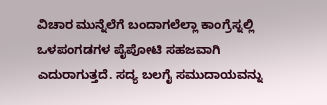ವಿಚಾರ ಮುನ್ನೆಲೆಗೆ ಬಂದಾಗಲೆಲ್ಲಾ ಕಾಂಗ್ರೆಸ್ನಲ್ಲಿ ಒಳಪಂಗಡಗಳ ಪೈಪೋಟಿ ಸಹಜವಾಗಿ ಎದುರಾಗುತ್ತದೆ. ಸದ್ಯ ಬಲಗೈ ಸಮುದಾಯವನ್ನು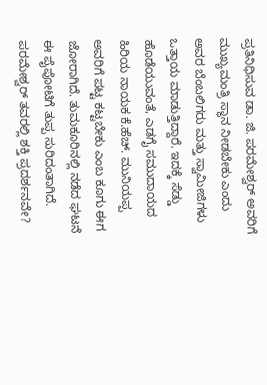ಪ್ರತಿನಿಧಿಸುವ ಡಾ. ಜಿ. ಪರಮೇಶ್ವರ್ ಅವರಿಗೆ ಮುಖ್ಯಮಂತ್ರಿ ಸ್ಥಾನ ನೀಡಬೇಕು ಎಂದು ಅವರ ಬೆಂಬಲಿಗರು ಮತ್ತು ಸ್ವಾಮೀಜಿಗಳು ಒತ್ತಾಯ ಮಾಡುತ್ತಿದ್ದಾರೆ. ಇದಕ್ಕೆ ಸೆಡ್ಡು ಹೊಡೆಯುವಂತೆ, ಎಡಗೈ ಸಮುದಾಯದ ಹಿರಿಯ ನಾಯಕ ಕೆ.ಹೆಚ್. ಮುನಿಯಪ್ಪ ಅವರಿಗೆ ಪಟ್ಟ ಕಟ್ಟಬೇಕು ಎಂಬ ಕೂಗು ಈಗ ಜೋರಾಗಿದೆ. ತುಮಕೂರಿನಲ್ಲಿ ನಡೆದ ಘಟನೆ ಈ ಪೈಪೋಟಿಗೆ ತುಪ್ಪ ಸುರಿದಂತಾಗಿದೆ.
ಪರಮೇಶ್ವರ್ ತವರಲ್ಲಿ ಶಕ್ತಿ ಪ್ರದರ್ಶನವೇ?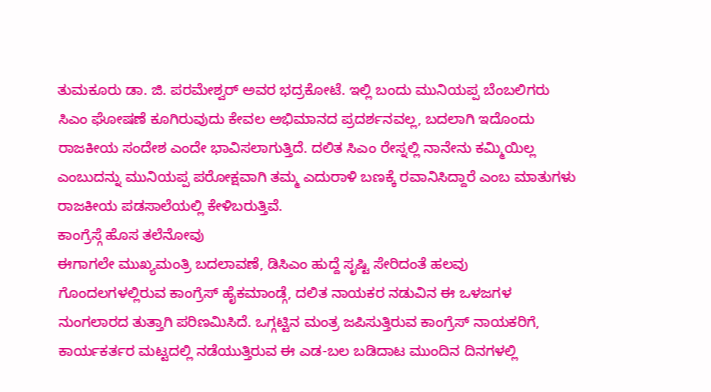ತುಮಕೂರು ಡಾ. ಜಿ. ಪರಮೇಶ್ವರ್ ಅವರ ಭದ್ರಕೋಟೆ. ಇಲ್ಲಿ ಬಂದು ಮುನಿಯಪ್ಪ ಬೆಂಬಲಿಗರು ಸಿಎಂ ಘೋಷಣೆ ಕೂಗಿರುವುದು ಕೇವಲ ಅಭಿಮಾನದ ಪ್ರದರ್ಶನವಲ್ಲ, ಬದಲಾಗಿ ಇದೊಂದು ರಾಜಕೀಯ ಸಂದೇಶ ಎಂದೇ ಭಾವಿಸಲಾಗುತ್ತಿದೆ. ದಲಿತ ಸಿಎಂ ರೇಸ್ನಲ್ಲಿ ನಾನೇನು ಕಮ್ಮಿಯಿಲ್ಲ ಎಂಬುದನ್ನು ಮುನಿಯಪ್ಪ ಪರೋಕ್ಷವಾಗಿ ತಮ್ಮ ಎದುರಾಳಿ ಬಣಕ್ಕೆ ರವಾನಿಸಿದ್ದಾರೆ ಎಂಬ ಮಾತುಗಳು ರಾಜಕೀಯ ಪಡಸಾಲೆಯಲ್ಲಿ ಕೇಳಿಬರುತ್ತಿವೆ.
ಕಾಂಗ್ರೆಸ್ಗೆ ಹೊಸ ತಲೆನೋವು
ಈಗಾಗಲೇ ಮುಖ್ಯಮಂತ್ರಿ ಬದಲಾವಣೆ, ಡಿಸಿಎಂ ಹುದ್ದೆ ಸೃಷ್ಟಿ ಸೇರಿದಂತೆ ಹಲವು ಗೊಂದಲಗಳಲ್ಲಿರುವ ಕಾಂಗ್ರೆಸ್ ಹೈಕಮಾಂಡ್ಗೆ, ದಲಿತ ನಾಯಕರ ನಡುವಿನ ಈ ಒಳಜಗಳ ನುಂಗಲಾರದ ತುತ್ತಾಗಿ ಪರಿಣಮಿಸಿದೆ. ಒಗ್ಗಟ್ಟಿನ ಮಂತ್ರ ಜಪಿಸುತ್ತಿರುವ ಕಾಂಗ್ರೆಸ್ ನಾಯಕರಿಗೆ, ಕಾರ್ಯಕರ್ತರ ಮಟ್ಟದಲ್ಲಿ ನಡೆಯುತ್ತಿರುವ ಈ ಎಡ-ಬಲ ಬಡಿದಾಟ ಮುಂದಿನ ದಿನಗಳಲ್ಲಿ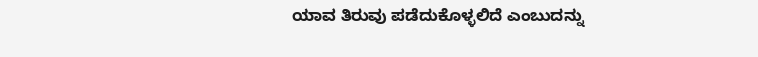ಯಾವ ತಿರುವು ಪಡೆದುಕೊಳ್ಳಲಿದೆ ಎಂಬುದನ್ನು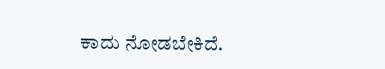ಕಾದು ನೋಡಬೇಕಿದೆ.